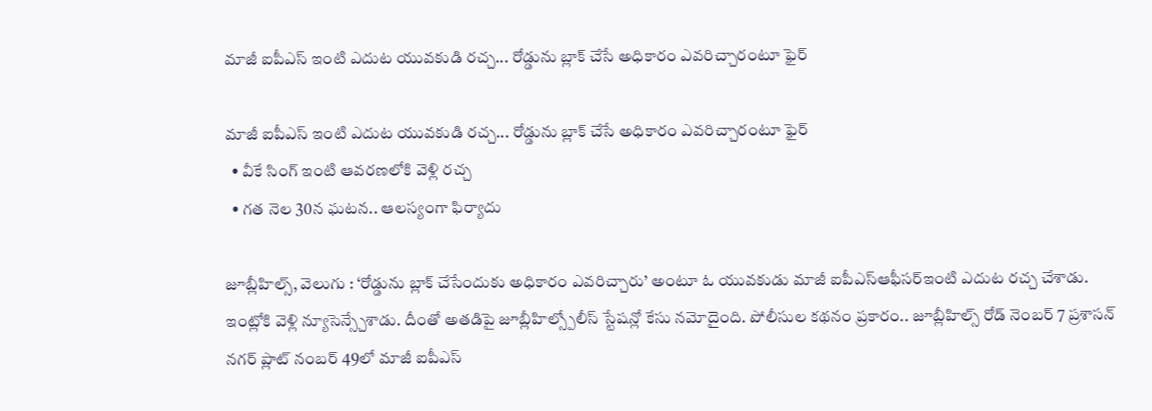మాజీ ఐపీఎస్ ఇంటి ఎదుట యువకుడి రచ్చ... రోడ్డును బ్లాక్ చేసే అధికారం ఎవరిచ్చారంటూ ఫైర్

మాజీ ఐపీఎస్ ఇంటి ఎదుట యువకుడి రచ్చ... రోడ్డును బ్లాక్ చేసే అధికారం ఎవరిచ్చారంటూ ఫైర్
  • వీకే సింగ్ ఇంటి ఆవరణలోకి వెళ్లి రచ్చ
  • గత నెల 30న ఘటన.. ఆలస్యంగా ఫిర్యాదు

జూబ్లీహిల్స్, వెలుగు : ‘రోడ్డును బ్లాక్ చేసేందుకు అధికారం ఎవరిచ్చారు’ అంటూ ఓ యువకుడు మాజీ ఐపీఎస్ఆఫీసర్ఇంటి ఎదుట రచ్చ చేశాడు. ఇంట్లోకి వెళ్లి న్యూసెన్స్చేశాడు. దీంతో అతడిపై జూబ్లీహిల్స్పోలీస్ స్టేషన్లో కేసు నమోదైంది. పోలీసుల కథనం ప్రకారం.. జూబ్లీహిల్స్ రోడ్ నెంబర్ 7 ప్రశాసన్ నగర్ ప్లాట్ నంబర్ 49లో మాజీ ఐపీఎస్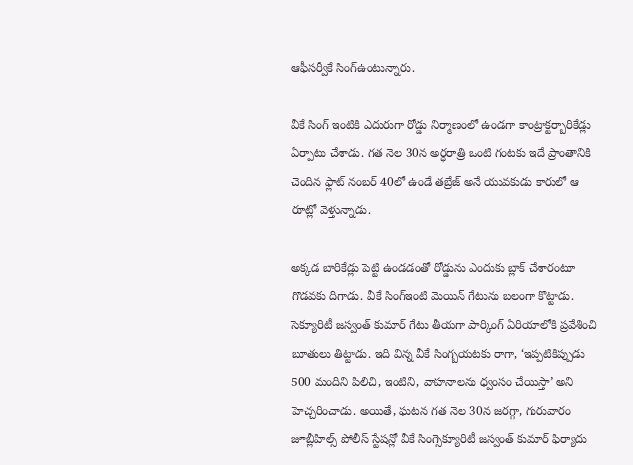ఆఫీసర్వీకే సింగ్ఉంటున్నారు.

వీకే సింగ్ ఇంటికి ఎదురుగా రోడ్డు నిర్మాణంలో ఉండగా కాంట్రాక్టర్బారికేడ్లు ఏర్పాటు చేశాడు. గత నెల 30న అర్ధరాత్రి ఒంటి గంటకు ఇదే ప్రాంతానికి చెందిన ఫ్లాట్ నంబర్ 40లో ఉండే తబ్రేజ్ అనే యువకుడు కారులో ఆ రూట్లో వెళ్తున్నాడు.

అక్కడ బారికేడ్లు పెట్టి ఉండడంతో రోడ్డును ఎందుకు బ్లాక్ చేశారంటూ గొడవకు దిగాడు. వీకే సింగ్ఇంటి మెయిన్ గేటును బలంగా కొట్టాడు. సెక్యూరిటీ జస్వంత్ కుమార్ గేటు తీయగా పార్కింగ్ ఏరియాలోకి ప్రవేశించి బూతులు తిట్టాడు. ఇది విన్న వీకే సింగ్బయటకు రాగా, ‘ఇప్పటికిప్పుడు 500 మందిని పిలిచి, ఇంటిని, వాహనాలను ధ్వంసం చేయిస్తా’ అని హెచ్చరించాడు. అయితే, ఘటన గత నెల 30న జరగ్గా, గురువారం జూబ్లీహిల్స్ పోలీస్ స్టేషన్లో వీకే సింగ్సెక్యూరిటీ జస్వంత్ కుమార్ ఫిర్యాదు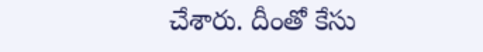చేశారు. దీంతో కేసు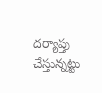దర్యాప్తు చేస్తున్నట్టు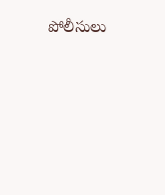పోలీసులు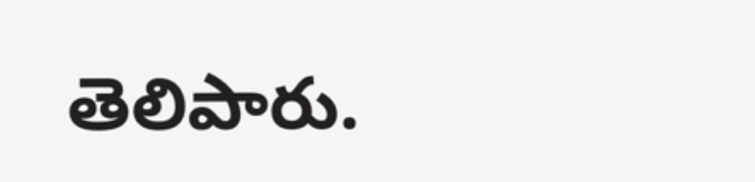తెలిపారు.